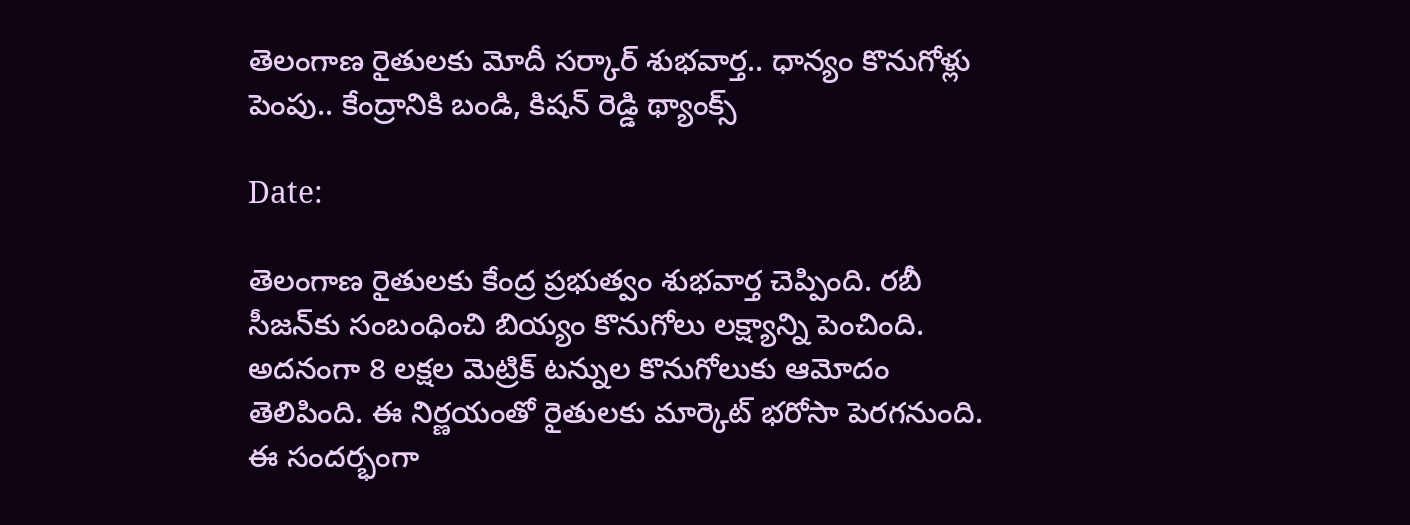తెలంగాణ రైతులకు మోదీ సర్కార్ శుభవార్త.. ధాన్యం కొనుగోళ్లు పెంపు.. కేంద్రానికి బండి, కిషన్ రెడ్డి థ్యాంక్స్

Date:

తెలంగాణ రైతులకు కేంద్ర ప్రభుత్వం శుభవార్త చెప్పింది. రబీ సీజన్‌కు సంబంధించి బియ్యం కొనుగోలు లక్ష్యాన్ని పెంచింది. అదనంగా 8 లక్షల మెట్రిక్ టన్నుల కొనుగోలుకు ఆమోదం తెలిపింది. ఈ నిర్ణయంతో రైతులకు మార్కెట్ భరోసా పెరగనుంది. ఈ సందర్భంగా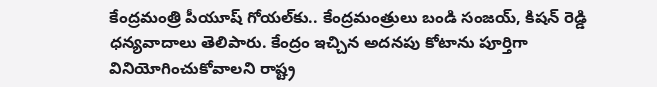కేంద్రమంత్రి పీయూష్ గోయల్‌కు.. కేంద్రమంత్రులు బండి సంజయ్, కిషన్ రెడ్డి ధన్యవాదాలు తెలిపారు. కేంద్రం ఇచ్చిన అదనపు కోటాను పూర్తిగా వినియోగించుకోవాలని రాష్ట్ర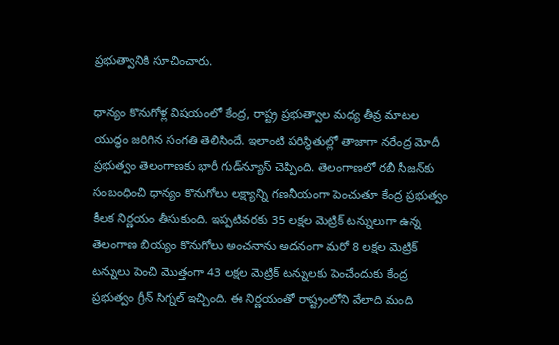ప్రభుత్వానికి సూచించారు.

ధాన్యం కొనుగోళ్ల విషయంలో కేంద్ర, రాష్ట్ర ప్రభుత్వాల మధ్య తీవ్ర మాటల యుద్ధం జరిగిన సంగతి తెలిసిందే. ఇలాంటి పరిస్థితుల్లో తాజాగా నరేంద్ర మోదీ ప్రభుత్వం తెలంగాణకు భారీ గుడ్‌న్యూస్ చెప్పింది. తెలంగాణలో రబీ సీజన్‌కు సంబంధించి ధాన్యం కొనుగోలు లక్ష్యాన్ని గణనీయంగా పెంచుతూ కేంద్ర ప్రభుత్వం కీలక నిర్ణయం తీసుకుంది. ఇప్పటివరకు 35 లక్షల మెట్రిక్ టన్నులుగా ఉన్న తెలంగాణ బియ్యం కొనుగోలు అంచనాను అదనంగా మరో 8 లక్షల మెట్రిక్ టన్నులు పెంచి మొత్తంగా 43 లక్షల మెట్రిక్ టన్నులకు పెంచేందుకు కేంద్ర ప్రభుత్వం గ్రీన్ సిగ్నల్ ఇచ్చింది. ఈ నిర్ణయంతో రాష్ట్రంలోని వేలాది మంది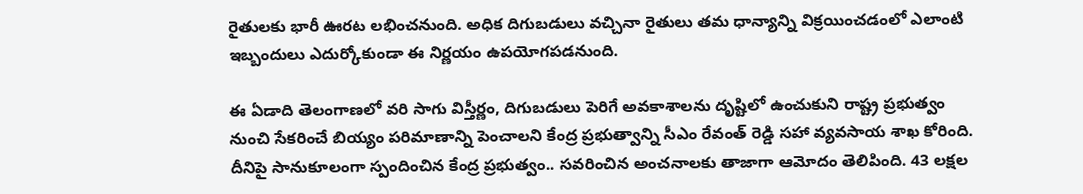రైతులకు భారీ ఊరట లభించనుంది. అధిక దిగుబడులు వచ్చినా రైతులు తమ ధాన్యాన్ని విక్రయించడంలో ఎలాంటి ఇబ్బందులు ఎదుర్కోకుండా ఈ నిర్ణయం ఉపయోగపడనుంది.

ఈ ఏడాది తెలంగాణలో వరి సాగు విస్తీర్ణం, దిగుబడులు పెరిగే అవకాశాలను దృష్టిలో ఉంచుకుని రాష్ట్ర ప్రభుత్వం నుంచి సేకరించే బియ్యం పరిమాణాన్ని పెంచాలని కేంద్ర ప్రభుత్వాన్ని సీఎం రేవంత్ రెడ్డి సహా వ్యవసాయ శాఖ కోరింది. దీనిపై సానుకూలంగా స్పందించిన కేంద్ర ప్రభుత్వం.. సవరించిన అంచనాలకు తాజాగా ఆమోదం తెలిపింది. 43 లక్షల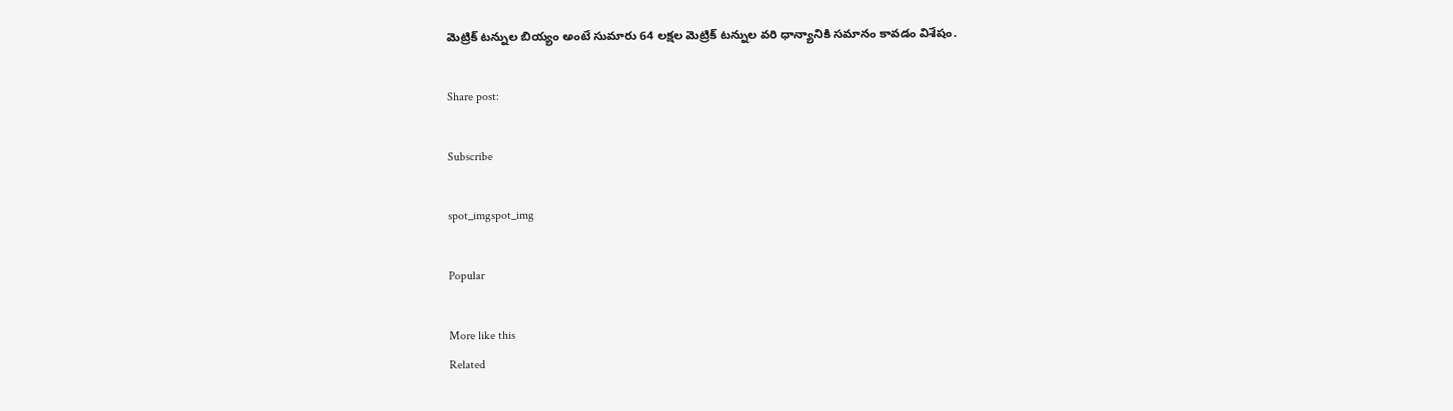మెట్రిక్ టన్నుల బియ్యం అంటే సుమారు 64 లక్షల మెట్రిక్ టన్నుల వరి ధాన్యానికి సమానం కావడం విశేషం.

Share post:

Subscribe

spot_imgspot_img

Popular

More like this
Related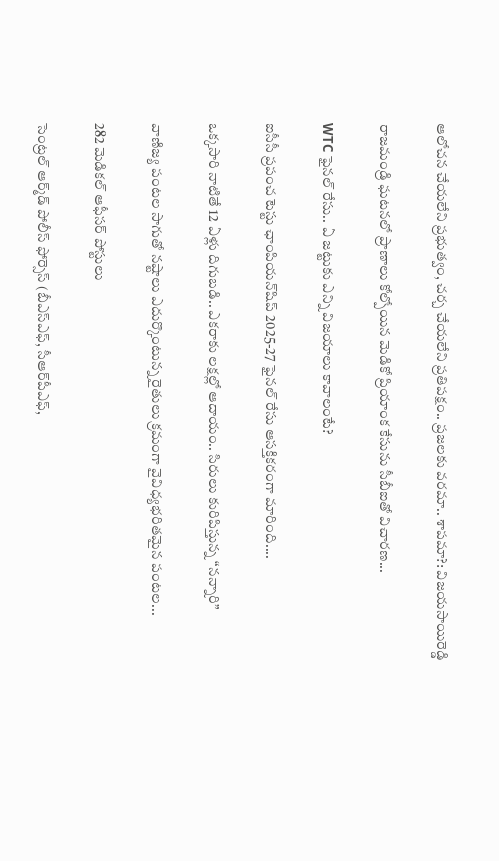ఆలోచన చేయలేని ప్రభుత్వం, చర్చ చేయలేని ప్రతిపక్షం.. ప్రజలకు వరమా.. శాపమా?: విజయసాయిరెడ్డి

రాజమండ్రి ఘటనలో ప్రాణాలు కోల్పోయిన మెడికో ప్రియాంక కేసును సీబీఐతో విచారణ...

WTC ఫైనల్ రేసు.. ఏ జట్టుకు ఎన్ని విజయాలు కావాలంటే?

ఐసీసీ ప్రపంచ టెస్టు ఛాంపియన్‌షిప్ 2025-27 ఫైనల్ రేసు ఆసక్తికరంగా మారింది....

ఒక్కసారి నాటితే 12 ఏళ్లు దిగుబడి.. ఎకరాకు లక్షల్లో ఆదాయం.. సిరులు కురిపిస్తున్న “నన్నారి”

వాణిజ్య పంటల సాగుతో నష్టాలు ఎదుర్కొంటున్న రైతులు క్రమంగా వైవిధ్యభరితమైన పంటల...

282 మెడికల్‌ ఆఫీసర్‌ పోస్టులు

సెంట్రల్‌ ఆర్మ్‌డ్‌ పోలీస్‌ ఫోర్సెస్‌ (బీఎస్‌ఎఫ్‌, సీఆర్‌పీఎఫ్‌,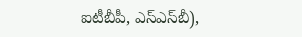ఐటీబీపీ, ఎస్‌ఎస్‌బీ),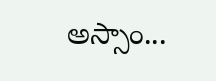అస్సాం...